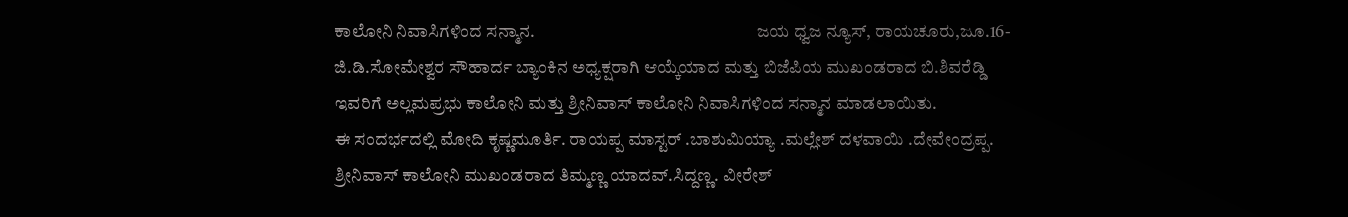ಕಾಲೋನಿ ನಿವಾಸಿಗಳಿಂದ ಸನ್ಮಾನ.                                                               ಜಯ ಧ್ವಜ ನ್ಯೂಸ್, ರಾಯಚೂರು,ಜೂ.16- ಜಿ.ಡಿ.ಸೋಮೇಶ್ವರ ಸೌಹಾರ್ದ ಬ್ಯಾಂಕಿನ ಅಧ್ಯಕ್ಷರಾಗಿ ಆಯ್ಕೆಯಾದ ಮತ್ತು ಬಿಜೆಪಿಯ ಮುಖಂಡರಾದ ಬಿ.ಶಿವರೆಡ್ಡಿ ಇವರಿಗೆ ಅಲ್ಲಮಪ್ರಭು ಕಾಲೋನಿ ಮತ್ತು ಶ್ರೀನಿವಾಸ್ ಕಾಲೋನಿ ನಿವಾಸಿಗಳಿಂದ ಸನ್ಮಾನ ಮಾಡಲಾಯಿತು.                           ಈ ಸಂದರ್ಭದಲ್ಲಿ ಮೋದಿ ಕೃಷ್ಣಮೂರ್ತಿ. ರಾಯಪ್ಪ ಮಾಸ್ಟರ್ .ಬಾಶುಮಿಯ್ಯಾ .ಮಲ್ಲೇಶ್ ದಳವಾಯಿ .ದೇವೇಂದ್ರಪ್ಪ. ಶ್ರೀನಿವಾಸ್ ಕಾಲೋನಿ ಮುಖಂಡರಾದ ತಿಮ್ಮಣ್ಣ ಯಾದವ್.ಸಿದ್ದಣ್ಣ. ವೀರೇಶ್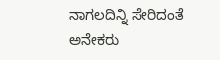ನಾಗಲದಿನ್ನಿ ಸೇರಿದಂತೆ ಅನೇಕರು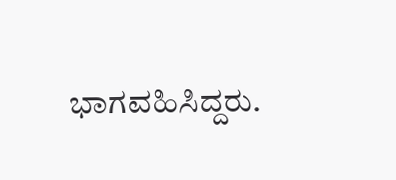ಭಾಗವಹಿಸಿದ್ದರು.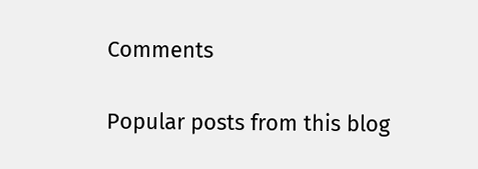Comments

Popular posts from this blog